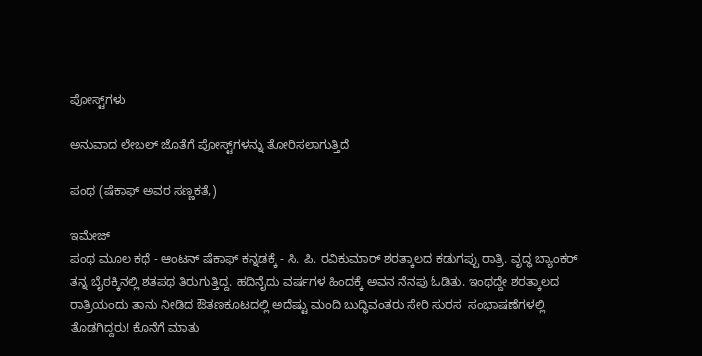ಪೋಸ್ಟ್‌ಗಳು

ಅನುವಾದ ಲೇಬಲ್ ಜೊತೆಗೆ ಪೋಸ್ಟ್‌ಗಳನ್ನು ತೋರಿಸಲಾಗುತ್ತಿದೆ

ಪಂಥ (ಷೆಕಾಫ್ ಅವರ ಸಣ್ಣಕತೆ,)

ಇಮೇಜ್
ಪಂಥ ಮೂಲ ಕಥೆ - ಆಂಟನ್ ಷೆಕಾಫ್ ಕನ್ನಡಕ್ಕೆ - ಸಿ. ಪಿ. ರವಿಕುಮಾರ್ ಶರತ್ಕಾಲದ ಕಡುಗಪ್ಪು ರಾತ್ರಿ. ವೃದ್ಧ ಬ್ಯಾಂಕರ್ ತನ್ನ ಬೈಠಕ್ಕಿನಲ್ಲಿ ಶತಪಥ ತಿರುಗುತ್ತಿದ್ದ. ಹದಿನೈದು ವರ್ಷಗಳ ಹಿಂದಕ್ಕೆ ಅವನ ನೆನಪು ಓಡಿತು. ಇಂಥದ್ದೇ ಶರತ್ಕಾಲದ ರಾತ್ರಿಯಂದು ತಾನು ನೀಡಿದ ಔತಣಕೂಟದಲ್ಲಿ ಅದೆಷ್ಟು ಮಂದಿ ಬುದ್ಧಿವಂತರು ಸೇರಿ ಸುರಸ  ಸಂಭಾಷಣೆಗಳಲ್ಲಿ ತೊಡಗಿದ್ದರು! ಕೊನೆಗೆ ಮಾತು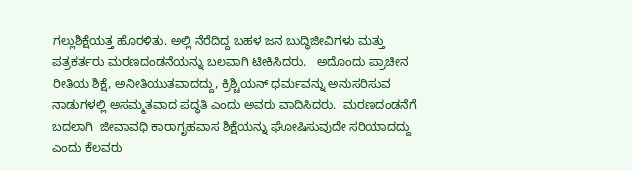ಗಲ್ಲುಶಿಕ್ಷೆಯತ್ತ ಹೊರಳಿತು. ಅಲ್ಲಿ ನೆರೆದಿದ್ದ ಬಹಳ ಜನ ಬುದ್ಧಿಜೀವಿಗಳು ಮತ್ತು ಪತ್ರಕರ್ತರು ಮರಣದಂಡನೆಯನ್ನು ಬಲವಾಗಿ ಟೀಕಿಸಿದರು.   ಅದೊಂದು ಪ್ರಾಚೀನ ರೀತಿಯ ಶಿಕ್ಷೆ, ಅನೀತಿಯುತವಾದದ್ದು, ಕ್ರಿಶ್ಚಿಯನ್ ಧರ್ಮವನ್ನು ಅನುಸರಿಸುವ ನಾಡುಗಳಲ್ಲಿ ಅಸಮ್ಮತವಾದ ಪದ್ಧತಿ ಎಂದು ಅವರು ವಾದಿಸಿದರು.  ಮರಣದಂಡನೆಗೆ ಬದಲಾಗಿ  ಜೀವಾವಧಿ ಕಾರಾಗೃಹವಾಸ ಶಿಕ್ಷೆಯನ್ನು ಘೋಷಿಸುವುದೇ ಸರಿಯಾದದ್ದು ಎಂದು ಕೆಲವರು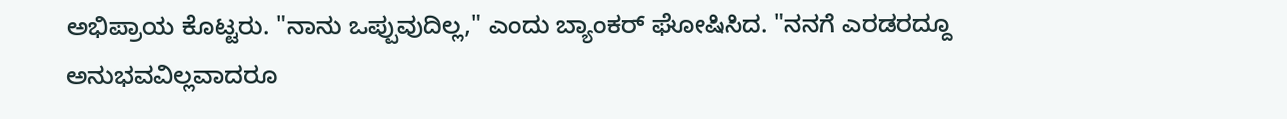ಅಭಿಪ್ರಾಯ ಕೊಟ್ಟರು. "ನಾನು ಒಪ್ಪುವುದಿಲ್ಲ," ಎಂದು ಬ್ಯಾಂಕರ್ ಘೋಷಿಸಿದ. "ನನಗೆ ಎರಡರದ್ದೂ ಅನುಭವವಿಲ್ಲವಾದರೂ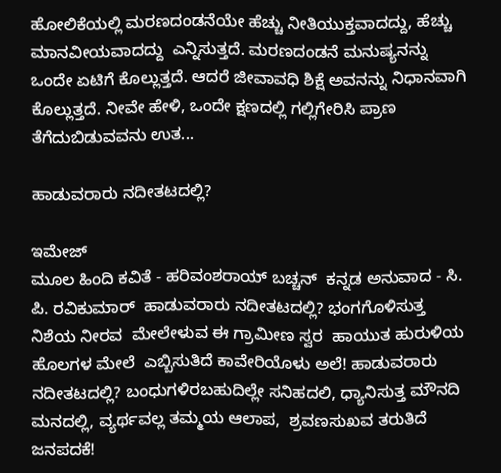ಹೋಲಿಕೆಯಲ್ಲಿ ಮರಣದಂಡನೆಯೇ ಹೆಚ್ಚು ನೀತಿಯುಕ್ತವಾದದ್ದು, ಹೆಚ್ಚು ಮಾನವೀಯವಾದದ್ದು  ಎನ್ನಿಸುತ್ತದೆ. ಮರಣದಂಡನೆ ಮನುಷ್ಯನನ್ನು ಒಂದೇ ಏಟಿಗೆ ಕೊಲ್ಲುತ್ತದೆ. ಆದರೆ ಜೀವಾವಧಿ ಶಿಕ್ಷೆ ಅವನನ್ನು ನಿಧಾನವಾಗಿ ಕೊಲ್ಲುತ್ತದೆ. ನೀವೇ ಹೇಳಿ, ಒಂದೇ ಕ್ಷಣದಲ್ಲಿ ಗಲ್ಲಿಗೇರಿಸಿ ಪ್ರಾಣ ತೆಗೆದುಬಿಡುವವನು ಉತ...

ಹಾಡುವರಾರು ನದೀತಟದಲ್ಲಿ?

ಇಮೇಜ್
ಮೂಲ ಹಿಂದಿ ಕವಿತೆ - ಹರಿವಂಶರಾಯ್ ಬಚ್ಚನ್  ಕನ್ನಡ ಅನುವಾದ - ಸಿ. ಪಿ. ರವಿಕುಮಾರ್  ಹಾಡುವರಾರು ನದೀತಟದಲ್ಲಿ? ಭಂಗಗೊಳಿಸುತ್ತ ನಿಶೆಯ ನೀರವ  ಮೇಲೇಳುವ ಈ ಗ್ರಾಮೀಣ ಸ್ವರ  ಹಾಯುತ ಹುರುಳಿಯ ಹೊಲಗಳ ಮೇಲೆ  ಎಬ್ಬಿಸುತಿದೆ ಕಾವೇರಿಯೊಳು ಅಲೆ! ಹಾಡುವರಾರು ನದೀತಟದಲ್ಲಿ? ಬಂಧುಗಳಿರಬಹುದಿಲ್ಲೇ ಸನಿಹದಲಿ, ಧ್ಯಾನಿಸುತ್ತ ಮೌನದಿ ಮನದಲ್ಲಿ, ವ್ಯರ್ಥವಲ್ಲ ತಮ್ಮಯ ಆಲಾಪ,  ಶ್ರವಣಸುಖವ ತರುತಿದೆ ಜನಪದಕೆ!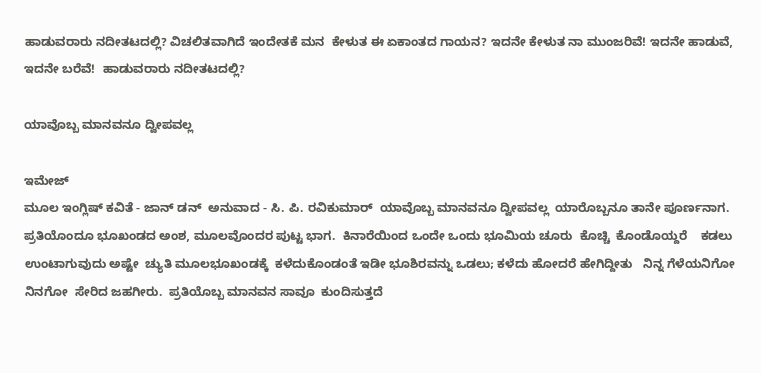ಹಾಡುವರಾರು ನದೀತಟದಲ್ಲಿ? ವಿಚಲಿತವಾಗಿದೆ ಇಂದೇತಕೆ ಮನ  ಕೇಳುತ ಈ ಏಕಾಂತದ ಗಾಯನ? ಇದನೇ ಕೇಳುತ ನಾ ಮುಂಜರಿವೆ! ಇದನೇ ಹಾಡುವೆ, ಇದನೇ ಬರೆವೆ!  ಹಾಡುವರಾರು ನದೀತಟದಲ್ಲಿ?

ಯಾವೊಬ್ಬ ಮಾನವನೂ ದ್ವೀಪವಲ್ಲ

ಇಮೇಜ್
ಮೂಲ ಇಂಗ್ಲಿಷ್ ಕವಿತೆ - ಜಾನ್ ಡನ್  ಅನುವಾದ - ಸಿ. ಪಿ. ರವಿಕುಮಾರ್  ಯಾವೊಬ್ಬ ಮಾನವನೂ ದ್ವೀಪವಲ್ಲ  ಯಾರೊಬ್ಬನೂ ತಾನೇ ಪೂರ್ಣನಾಗ.    ಪ್ರತಿಯೊಂದೂ ಭೂಖಂಡದ ಅಂಶ, ಮೂಲವೊಂದರ ಪುಟ್ಟ ಭಾಗ.  ಕಿನಾರೆಯಿಂದ ಒಂದೇ ಒಂದು ಭೂಮಿಯ ಚೂರು  ಕೊಚ್ಚಿ  ಕೊಂಡೊಯ್ದರೆ    ಕಡಲು   ಉಂಟಾಗುವುದು ಅಷ್ಟೇ  ಚ್ಯುತಿ ಮೂಲಭೂಖಂಡಕ್ಕೆ  ಕಳೆದುಕೊಂಡಂತೆ ಇಡೀ ಭೂಶಿರವನ್ನು ಒಡಲು; ಕಳೆದು ಹೋದರೆ ಹೇಗಿದ್ದೀತು   ನಿನ್ನ ಗೆಳೆಯನಿಗೋ ನಿನಗೋ  ಸೇರಿದ ಜಹಗೀರು.  ಪ್ರತಿಯೊಬ್ಬ ಮಾನವನ ಸಾವೂ  ಕುಂದಿಸುತ್ತದೆ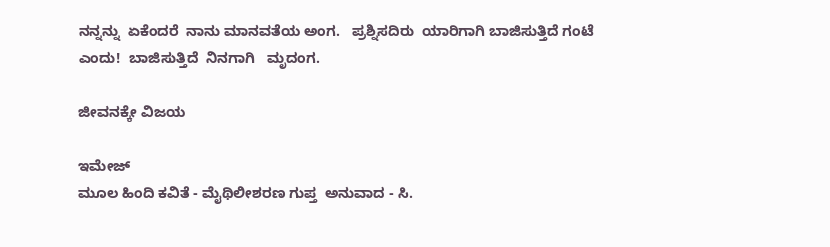ನನ್ನನ್ನು  ಏಕೆಂದರೆ  ನಾನು ಮಾನವತೆಯ ಅಂಗ.   ಪ್ರಶ್ನಿಸದಿರು  ಯಾರಿಗಾಗಿ ಬಾಜಿಸುತ್ತಿದೆ ಗಂಟೆ  ಎಂದು!  ಬಾಜಿಸುತ್ತಿದೆ  ನಿನಗಾಗಿ   ಮೃದಂಗ.

ಜೀವನಕ್ಕೇ ವಿಜಯ

ಇಮೇಜ್
ಮೂಲ ಹಿಂದಿ ಕವಿತೆ - ಮೈಥಿಲೀಶರಣ ಗುಪ್ತ  ಅನುವಾದ - ಸಿ.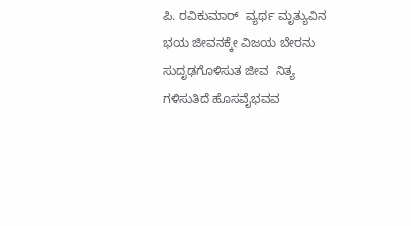ಪಿ. ರವಿಕುಮಾರ್  ವ್ಯರ್ಥ ಮೃತ್ಯುವಿನ ಭಯ ಜೀವನಕ್ಕೇ ವಿಜಯ ಬೇರನು ಸುದೃಢಗೊಳಿಸುತ ಜೀವ  ನಿತ್ಯ ಗಳಿಸುತಿದೆ ಹೊಸವೈಭವವ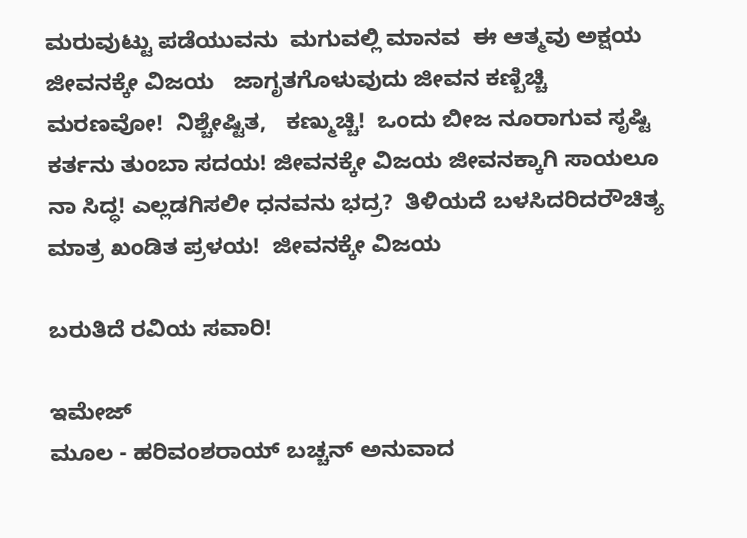ಮರುವುಟ್ಟು ಪಡೆಯುವನು  ಮಗುವಲ್ಲಿ ಮಾನವ  ಈ ಆತ್ಮವು ಅಕ್ಷಯ  ಜೀವನಕ್ಕೇ ವಿಜಯ   ಜಾಗೃತಗೊಳುವುದು ಜೀವನ ಕಣ್ಬಿಚ್ಚಿ   ಮರಣವೋ!  ನಿಶ್ಚೇಷ್ಟಿತ,   ಕಣ್ಮುಚ್ಚಿ!  ಒಂದು ಬೀಜ ನೂರಾಗುವ ಸೃಷ್ಟಿ  ಕರ್ತನು ತುಂಬಾ ಸದಯ! ಜೀವನಕ್ಕೇ ವಿಜಯ ಜೀವನಕ್ಕಾಗಿ ಸಾಯಲೂ ನಾ ಸಿದ್ಧ! ಎಲ್ಲಡಗಿಸಲೀ ಧನವನು ಭದ್ರ?  ತಿಳಿಯದೆ ಬಳಸಿದರಿದರೌಚಿತ್ಯ  ಮಾತ್ರ ಖಂಡಿತ ಪ್ರಳಯ!  ಜೀವನಕ್ಕೇ ವಿಜಯ

ಬರುತಿದೆ ರವಿಯ ಸವಾರಿ!

ಇಮೇಜ್
ಮೂಲ - ಹರಿವಂಶರಾಯ್ ಬಚ್ಚನ್ ಅನುವಾದ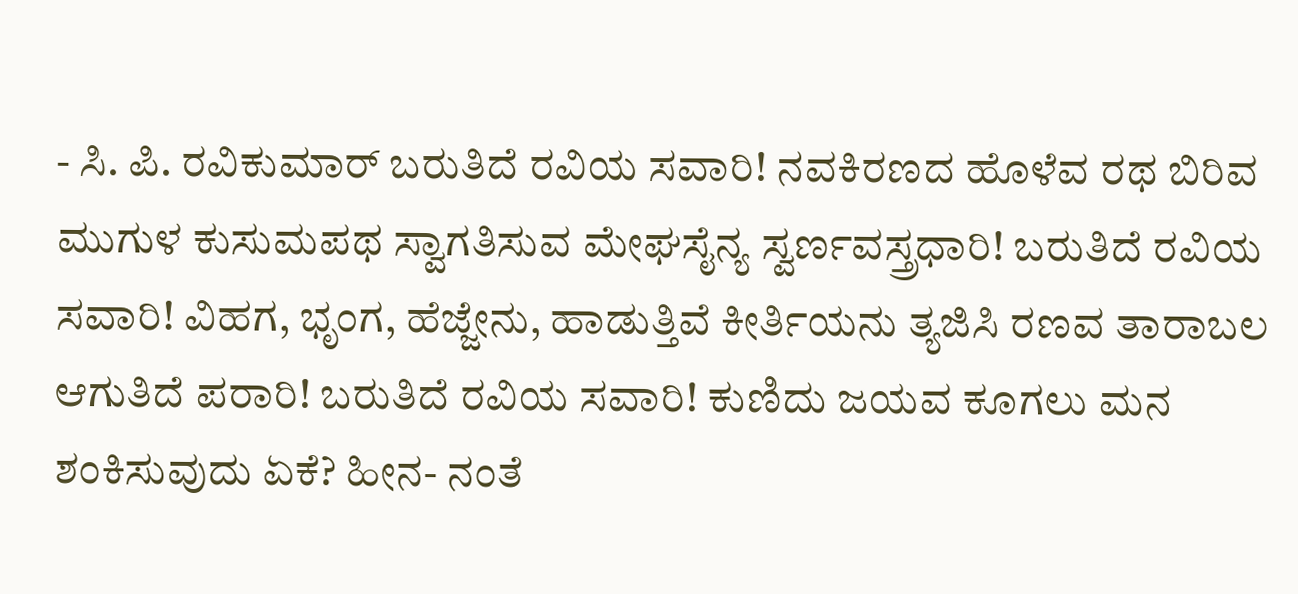- ಸಿ. ಪಿ. ರವಿಕುಮಾರ್ ಬರುತಿದೆ ರವಿಯ ಸವಾರಿ! ನವಕಿರಣದ ಹೊಳೆವ ರಥ ಬಿರಿವ ಮುಗುಳ ಕುಸುಮಪಥ ಸ್ವಾಗತಿಸುವ ಮೇಘಸೈನ್ಯ ಸ್ವರ್ಣವಸ್ತ್ರಧಾರಿ! ಬರುತಿದೆ ರವಿಯ ಸವಾರಿ! ವಿಹಗ, ಭೃಂಗ, ಹೆಜ್ಜೇನು, ಹಾಡುತ್ತಿವೆ ಕೀರ್ತಿಯನು ತ್ಯಜಿಸಿ ರಣವ ತಾರಾಬಲ ಆಗುತಿದೆ ಪರಾರಿ! ಬರುತಿದೆ ರವಿಯ ಸವಾರಿ! ಕುಣಿದು ಜಯವ ಕೂಗಲು ಮನ ಶಂಕಿಸುವುದು ಏಕೆ? ಹೀನ- ನಂತೆ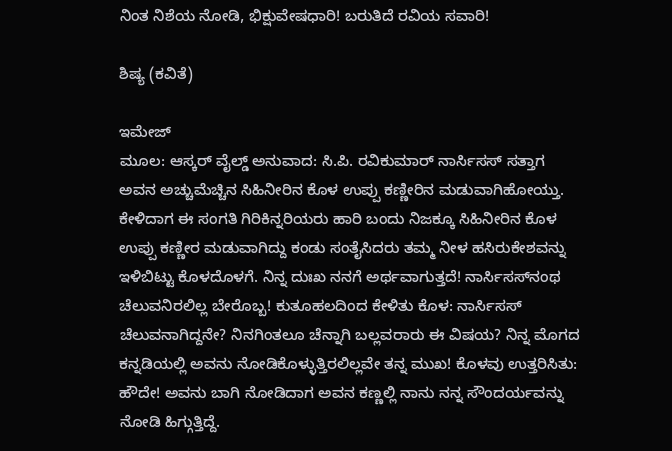ನಿಂತ ನಿಶೆಯ ನೋಡಿ, ಭಿಕ್ಷುವೇಷಧಾರಿ! ಬರುತಿದೆ ರವಿಯ ಸವಾರಿ!

ಶಿಷ್ಯ (ಕವಿತೆ)

ಇಮೇಜ್
ಮೂಲ: ಆಸ್ಕರ್ ವೈಲ್ಡ್ ಅನುವಾದ: ಸಿ.ಪಿ. ರವಿಕುಮಾರ್ ನಾರ್ಸಿಸಸ್ ಸತ್ತಾಗ ಅವನ ಅಚ್ಚುಮೆಚ್ಚಿನ ಸಿಹಿನೀರಿನ ಕೊಳ ಉಪ್ಪು ಕಣ್ಣೀರಿನ ಮಡುವಾಗಿಹೋಯ್ತು. ಕೇಳಿದಾಗ ಈ ಸಂಗತಿ ಗಿರಿಕಿನ್ನರಿಯರು ಹಾರಿ ಬಂದು ನಿಜಕ್ಕೂ ಸಿಹಿನೀರಿನ ಕೊಳ ಉಪ್ಪು ಕಣ್ಣೀರ ಮಡುವಾಗಿದ್ದು ಕಂಡು ಸಂತೈಸಿದರು ತಮ್ಮ ನೀಳ ಹಸಿರುಕೇಶವನ್ನು ಇಳಿಬಿಟ್ಟು ಕೊಳದೊಳಗೆ. ನಿನ್ನ ದುಃಖ ನನಗೆ ಅರ್ಥವಾಗುತ್ತದೆ! ನಾರ್ಸಿಸಸ್‌ನಂಥ ಚೆಲುವನಿರಲಿಲ್ಲ ಬೇರೊಬ್ಬ! ಕುತೂಹಲದಿಂದ ಕೇಳಿತು ಕೊಳ: ನಾರ್ಸಿಸಸ್ ಚೆಲುವನಾಗಿದ್ದನೇ? ನಿನಗಿಂತಲೂ ಚೆನ್ನಾಗಿ ಬಲ್ಲವರಾರು ಈ ವಿಷಯ? ನಿನ್ನ ಮೊಗದ ಕನ್ನಡಿಯಲ್ಲಿ ಅವನು ನೋಡಿಕೊಳ್ಳುತ್ತಿರಲಿಲ್ಲವೇ ತನ್ನ ಮುಖ! ಕೊಳವು ಉತ್ತರಿಸಿತು: ಹೌದೇ! ಅವನು ಬಾಗಿ ನೋಡಿದಾಗ ಅವನ ಕಣ್ಣಲ್ಲಿ ನಾನು ನನ್ನ ಸೌಂದರ್ಯವನ್ನು ನೋಡಿ ಹಿಗ್ಗುತ್ತಿದ್ದೆ.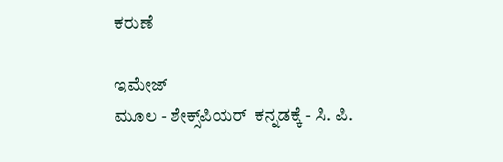ಕರುಣೆ

ಇಮೇಜ್
ಮೂಲ - ಶೇಕ್ಸ್‌ಪಿಯರ್  ಕನ್ನಡಕ್ಕೆ - ಸಿ. ಪಿ.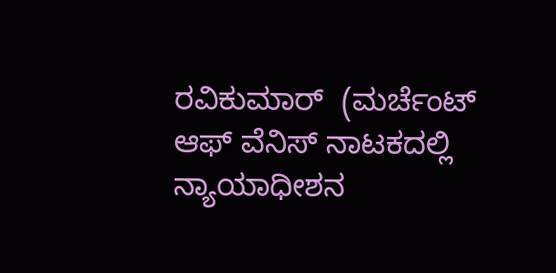ರವಿಕುಮಾರ್  (ಮರ್ಚೆಂಟ್ ಆಫ್ ವೆನಿಸ್ ನಾಟಕದಲ್ಲಿ ನ್ಯಾಯಾಧೀಶನ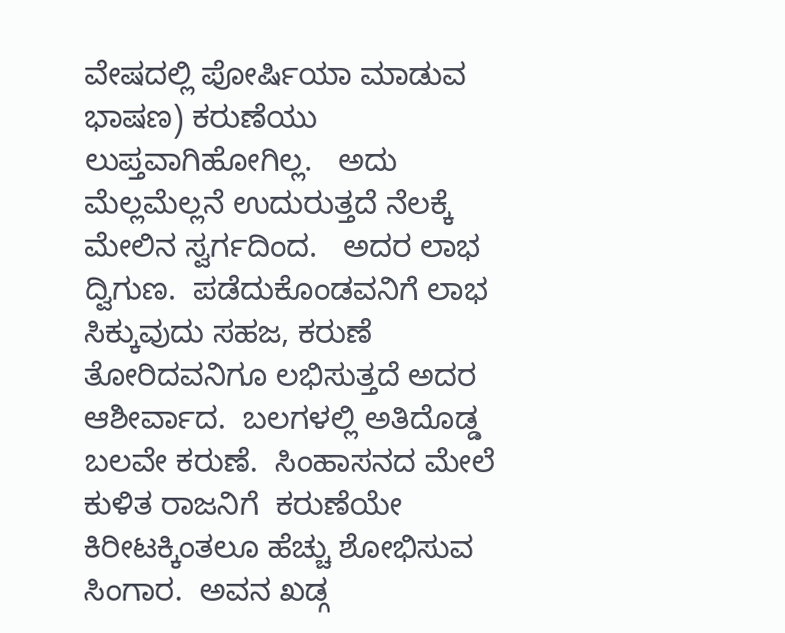ವೇಷದಲ್ಲಿ ಪೋರ್ಷಿಯಾ ಮಾಡುವ ಭಾಷಣ) ಕರುಣೆಯು ಲುಪ್ತವಾಗಿಹೋಗಿಲ್ಲ.   ಅದು ಮೆಲ್ಲಮೆಲ್ಲನೆ ಉದುರುತ್ತದೆ ನೆಲಕ್ಕೆ  ಮೇಲಿನ ಸ್ವರ್ಗದಿಂದ.   ಅದರ ಲಾಭ ದ್ವಿಗುಣ.  ಪಡೆದುಕೊಂಡವನಿಗೆ ಲಾಭ ಸಿಕ್ಕುವುದು ಸಹಜ, ಕರುಣೆ ತೋರಿದವನಿಗೂ ಲಭಿಸುತ್ತದೆ ಅದರ ಆಶೀರ್ವಾದ.  ಬಲಗಳಲ್ಲಿ ಅತಿದೊಡ್ಡ ಬಲವೇ ಕರುಣೆ.  ಸಿಂಹಾಸನದ ಮೇಲೆ ಕುಳಿತ ರಾಜನಿಗೆ  ಕರುಣೆಯೇ ಕಿರೀಟಕ್ಕಿಂತಲೂ ಹೆಚ್ಚು ಶೋಭಿಸುವ ಸಿಂಗಾರ.  ಅವನ ಖಡ್ಗ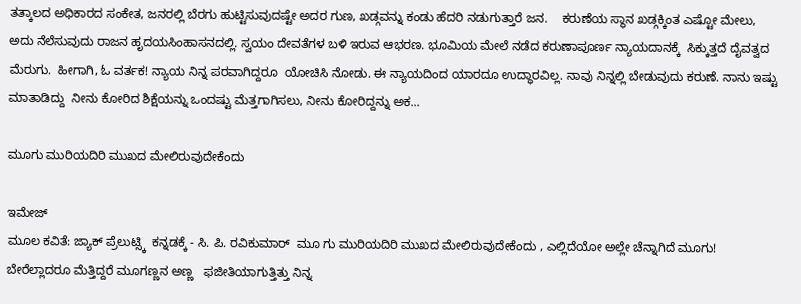ತತ್ಕಾಲದ ಅಧಿಕಾರದ ಸಂಕೇತ, ಜನರಲ್ಲಿ ಬೆರಗು ಹುಟ್ಟಿಸುವುದಷ್ಟೇ ಅದರ ಗುಣ, ಖಡ್ಗವನ್ನು ಕಂಡು ಹೆದರಿ ನಡುಗುತ್ತಾರೆ ಜನ.    ಕರುಣೆಯ ಸ್ಥಾನ ಖಡ್ಗಕ್ಕಿಂತ ಎಷ್ಟೋ ಮೇಲು, ಅದು ನೆಲೆಸುವುದು ರಾಜನ ಹೃದಯಸಿಂಹಾಸನದಲ್ಲಿ. ಸ್ವಯಂ ದೇವತೆಗಳ ಬಳಿ ಇರುವ ಆಭರಣ. ಭೂಮಿಯ ಮೇಲೆ ನಡೆದ ಕರುಣಾಪೂರ್ಣ ನ್ಯಾಯದಾನಕ್ಕೆ  ಸಿಕ್ಕುತ್ತದೆ ದೈವತ್ವದ ಮೆರುಗು.  ಹೀಗಾಗಿ, ಓ ವರ್ತಕ! ನ್ಯಾಯ ನಿನ್ನ ಪರವಾಗಿದ್ದರೂ  ಯೋಚಿಸಿ ನೋಡು. ಈ ನ್ಯಾಯದಿಂದ ಯಾರದೂ ಉದ್ಧಾರವಿಲ್ಲ. ನಾವು ನಿನ್ನಲ್ಲಿ ಬೇಡುವುದು ಕರುಣೆ. ನಾನು ಇಷ್ಟು ಮಾತಾಡಿದ್ದು  ನೀನು ಕೋರಿದ ಶಿಕ್ಷೆಯನ್ನು ಒಂದಷ್ಟು ಮೆತ್ತಗಾಗಿಸಲು, ನೀನು ಕೋರಿದ್ದನ್ನು ಅಕ...

ಮೂಗು ಮುರಿಯದಿರಿ ಮುಖದ ಮೇಲಿರುವುದೇಕೆಂದು

ಇಮೇಜ್
ಮೂಲ ಕವಿತೆ: ಜ್ಯಾಕ್ ಪ್ರೆಲುಟ್ಸ್ಕಿ  ಕನ್ನಡಕ್ಕೆ - ಸಿ. ಪಿ. ರವಿಕುಮಾರ್  ಮೂ ಗು ಮುರಿಯದಿರಿ ಮುಖದ ಮೇಲಿರುವುದೇಕೆಂದು , ಎಲ್ಲಿದೆಯೋ ಅಲ್ಲೇ ಚೆನ್ನಾಗಿದೆ ಮೂಗು! ಬೇರೆಲ್ಲಾದರೂ ಮೆತ್ತಿದ್ದರೆ ಮೂಗಣ್ಣನ ಅಣ್ಣ   ಫಜೀತಿಯಾಗುತ್ತಿತ್ತು ನಿನ್ನ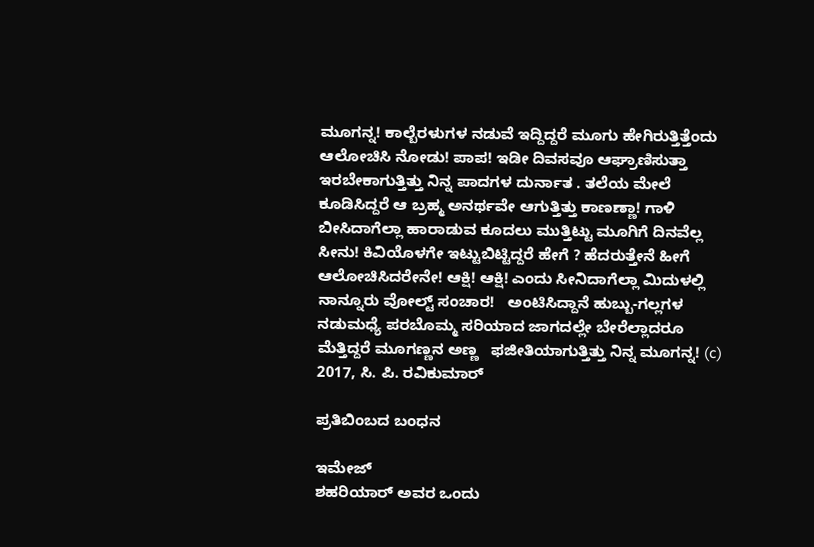ಮೂಗನ್ನ! ಕಾಲ್ಬೆರಳುಗಳ ನಡುವೆ ಇದ್ದಿದ್ದರೆ ಮೂಗು ಹೇಗಿರುತ್ತಿತ್ತೆಂದು ಆಲೋಚಿಸಿ ನೋಡು! ಪಾಪ! ಇಡೀ ದಿವಸವೂ ಆಘ್ರಾಣಿಸುತ್ತಾ ಇರಬೇಕಾಗುತ್ತಿತ್ತು ನಿನ್ನ ಪಾದಗಳ ದುರ್ನಾತ . ತಲೆಯ ಮೇಲೆ ಕೂಡಿಸಿದ್ದರೆ ಆ ಬ್ರಹ್ಮ ಅನರ್ಥವೇ ಆಗುತ್ತಿತ್ತು ಕಾಣಣ್ಣಾ! ಗಾಳಿ ಬೀಸಿದಾಗೆಲ್ಲಾ ಹಾರಾಡುವ ಕೂದಲು ಮುತ್ತಿಟ್ಟು ಮೂಗಿಗೆ ದಿನವೆಲ್ಲ ಸೀನು! ಕಿವಿಯೊಳಗೇ ಇಟ್ಟುಬಿಟ್ಟಿದ್ದರೆ ಹೇಗೆ ? ಹೆದರುತ್ತೇನೆ ಹೀಗೆ ಆಲೋಚಿಸಿದರೇನೇ! ಆಕ್ಷಿ! ಆಕ್ಷಿ! ಎಂದು ಸೀನಿದಾಗೆಲ್ಲಾ ಮಿದುಳಲ್ಲಿ ನಾನ್ನೂರು ವೋಲ್ಟ್ ಸಂಚಾರ!   ಅಂಟಿಸಿದ್ದಾನೆ ಹುಬ್ಬು-ಗಲ್ಲಗಳ ನಡುಮಧ್ಯೆ ಪರಬೊಮ್ಮ ಸರಿಯಾದ ಜಾಗದಲ್ಲೇ ಬೇರೆಲ್ಲಾದರೂ ಮೆತ್ತಿದ್ದರೆ ಮೂಗಣ್ಣನ ಅಣ್ಣ   ಫಜೀತಿಯಾಗುತ್ತಿತ್ತು ನಿನ್ನ ಮೂಗನ್ನ! (c) 2017, ಸಿ. ಪಿ. ರವಿಕುಮಾರ್

ಪ್ರತಿಬಿಂಬದ ಬಂಧನ

ಇಮೇಜ್
ಶಹರಿಯಾರ್ ಅವರ ಒಂದು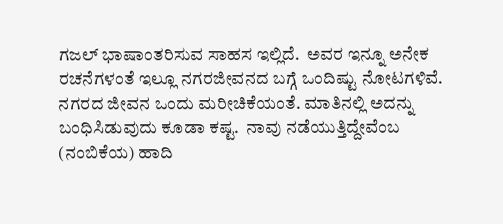ಗಜಲ್ ಭಾಷಾಂತರಿಸುವ ಸಾಹಸ ಇಲ್ಲಿದೆ.  ಅವರ ಇನ್ನೂ ಅನೇಕ ರಚನೆಗಳಂತೆ ಇಲ್ಲೂ ನಗರಜೀವನದ ಬಗ್ಗೆ ಒಂದಿಷ್ಟು ನೋಟಗಳಿವೆ. ನಗರದ ಜೀವನ ಒಂದು ಮರೀಚಿಕೆಯಂತೆ. ಮಾತಿನಲ್ಲಿ ಅದನ್ನು ಬಂಧಿಸಿಡುವುದು ಕೂಡಾ ಕಷ್ಟ.  ನಾವು ನಡೆಯುತ್ತಿದ್ದೇವೆಂಬ (ನಂಬಿಕೆಯ) ಹಾದಿ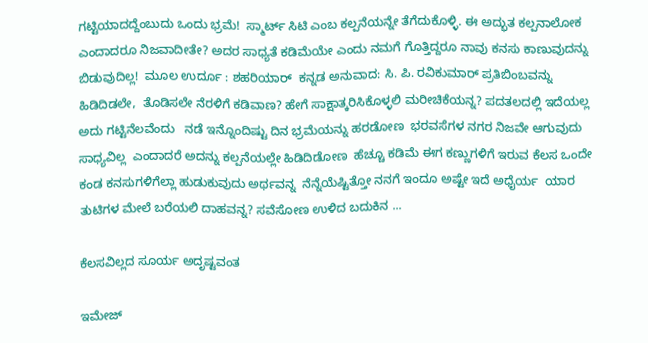ಗಟ್ಟಿಯಾದದ್ದೆಂಬುದು ಒಂದು ಭ್ರಮೆ!  ಸ್ಮಾರ್ಟ್ ಸಿಟಿ ಎಂಬ ಕಲ್ಪನೆಯನ್ನೇ ತೆಗೆದುಕೊಳ್ಳಿ. ಈ ಅದ್ಭುತ ಕಲ್ಪನಾಲೋಕ ಎಂದಾದರೂ ನಿಜವಾದೀತೇ? ಅದರ ಸಾಧ್ಯತೆ ಕಡಿಮೆಯೇ ಎಂದು ನಮಗೆ ಗೊತ್ತಿದ್ದರೂ ನಾವು ಕನಸು ಕಾಣುವುದನ್ನು ಬಿಡುವುದಿಲ್ಲ!  ಮೂಲ ಉರ್ದೂ : ಶಹರಿಯಾರ್  ಕನ್ನಡ ಅನುವಾದ: ಸಿ. ಪಿ. ರವಿಕುಮಾರ್ ಪ್ರತಿಬಿಂಬವನ್ನು ಹಿಡಿದಿಡಲೇ,  ತೊಡಿಸಲೇ ನೆರಳಿಗೆ ಕಡಿವಾಣ? ಹೇಗೆ ಸಾಕ್ಷಾತ್ಕರಿಸಿಕೊಳ್ಳಲಿ ಮರೀಚಿಕೆಯನ್ನ? ಪದತಲದಲ್ಲಿ ಇದೆಯಲ್ಲ ಅದು ಗಟ್ಟಿನೆಲವೆಂದು   ನಡೆ ಇನ್ನೊಂದಿಷ್ಟು ದಿನ ಭ್ರಮೆಯನ್ನು ಹರಡೋಣ  ಭರವಸೆಗಳ ನಗರ ನಿಜವೇ ಆಗುವುದು ಸಾಧ್ಯವಿಲ್ಲ  ಎಂದಾದರೆ ಅದನ್ನು ಕಲ್ಪನೆಯಲ್ಲೇ ಹಿಡಿದಿಡೋಣ  ಹೆಚ್ಚೂ ಕಡಿಮೆ ಈಗ ಕಣ್ಣುಗಳಿಗೆ ಇರುವ ಕೆಲಸ ಒಂದೇ  ಕಂಡ ಕನಸುಗಳಿಗೆಲ್ಲಾ ಹುಡುಕುವುದು ಅರ್ಥವನ್ನ  ನೆನ್ನೆಯೆಷ್ಟಿತ್ತೋ ನನಗೆ ಇಂದೂ ಅಷ್ಟೇ ಇದೆ ಅಧೈರ್ಯ  ಯಾರ ತುಟಿಗಳ ಮೇಲೆ ಬರೆಯಲಿ ದಾಹವನ್ನ? ಸವೆಸೋಣ ಉಳಿದ ಬದುಕಿನ ...

ಕೆಲಸವಿಲ್ಲದ ಸೂರ್ಯ ಅದೃಷ್ಟವಂತ

ಇಮೇಜ್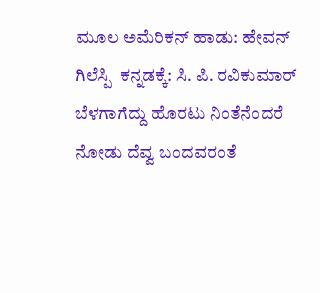ಮೂಲ ಅಮೆರಿಕನ್ ಹಾಡು: ಹೇವನ್ ಗಿಲೆಸ್ಪಿ  ಕನ್ನಡಕ್ಕೆ: ಸಿ. ಪಿ. ರವಿಕುಮಾರ್  ಬೆಳಗಾಗೆದ್ದು ಹೊರಟು ನಿಂತೆನೆಂದರೆ ನೋಡು ದೆವ್ವ ಬಂದವರಂತೆ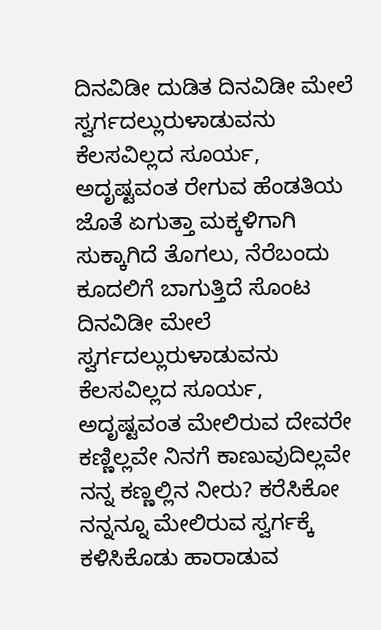ದಿನವಿಡೀ ದುಡಿತ ದಿನವಿಡೀ ಮೇಲೆ ಸ್ವರ್ಗದಲ್ಲುರುಳಾಡುವನು ಕೆಲಸವಿಲ್ಲದ ಸೂರ್ಯ, ಅದೃಷ್ಟವಂತ ರೇಗುವ ಹೆಂಡತಿಯ ಜೊತೆ ಏಗುತ್ತಾ ಮಕ್ಕಳಿಗಾಗಿ ಸುಕ್ಕಾಗಿದೆ ತೊಗಲು, ನೆರೆಬಂದು ಕೂದಲಿಗೆ ಬಾಗುತ್ತಿದೆ ಸೊಂಟ ದಿನವಿಡೀ ಮೇಲೆ ಸ್ವರ್ಗದಲ್ಲುರುಳಾಡುವನು ಕೆಲಸವಿಲ್ಲದ ಸೂರ್ಯ, ಅದೃಷ್ಟವಂತ ಮೇಲಿರುವ ದೇವರೇ ಕಣ್ಣಿಲ್ಲವೇ ನಿನಗೆ ಕಾಣುವುದಿಲ್ಲವೇ ನನ್ನ ಕಣ್ಣಲ್ಲಿನ ನೀರು? ಕರೆಸಿಕೋ ನನ್ನನ್ನೂ ಮೇಲಿರುವ ಸ್ವರ್ಗಕ್ಕೆ ಕಳಿಸಿಕೊಡು ಹಾರಾಡುವ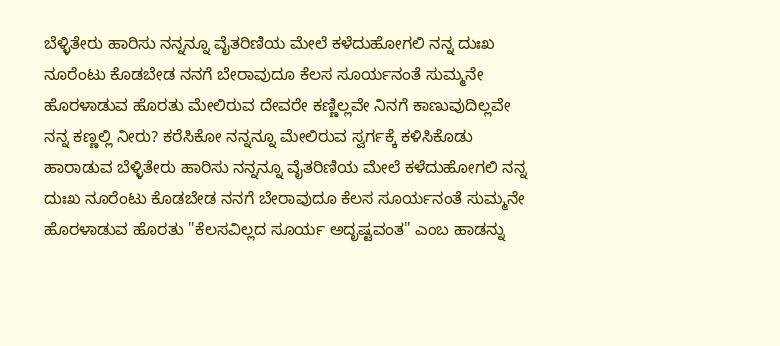ಬೆಳ್ಳಿತೇರು ಹಾರಿಸು ನನ್ನನ್ನೂ ವೈತರಿಣಿಯ ಮೇಲೆ ಕಳೆದುಹೋಗಲಿ ನನ್ನ ದುಃಖ ನೂರೆಂಟು ಕೊಡಬೇಡ ನನಗೆ ಬೇರಾವುದೂ ಕೆಲಸ ಸೂರ್ಯನಂತೆ ಸುಮ್ಮನೇ ಹೊರಳಾಡುವ ಹೊರತು ಮೇಲಿರುವ ದೇವರೇ ಕಣ್ಣಿಲ್ಲವೇ ನಿನಗೆ ಕಾಣುವುದಿಲ್ಲವೇ ನನ್ನ ಕಣ್ಣಲ್ಲಿ ನೀರು? ಕರೆಸಿಕೋ ನನ್ನನ್ನೂ ಮೇಲಿರುವ ಸ್ವರ್ಗಕ್ಕೆ ಕಳಿಸಿಕೊಡು ಹಾರಾಡುವ ಬೆಳ್ಳಿತೇರು ಹಾರಿಸು ನನ್ನನ್ನೂ ವೈತರಿಣಿಯ ಮೇಲೆ ಕಳೆದುಹೋಗಲಿ ನನ್ನ ದುಃಖ ನೂರೆಂಟು ಕೊಡಬೇಡ ನನಗೆ ಬೇರಾವುದೂ ಕೆಲಸ ಸೂರ್ಯನಂತೆ ಸುಮ್ಮನೇ ಹೊರಳಾಡುವ ಹೊರತು "ಕೆಲಸವಿಲ್ಲದ ಸೂರ್ಯ ಅದೃಷ್ಟವಂತ" ಎಂಬ ಹಾಡನ್ನು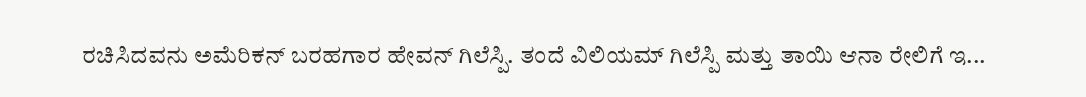ರಚಿಸಿದವನು ಅಮೆರಿಕನ್ ಬರಹಗಾರ ಹೇವನ್ ಗಿಲೆಸ್ಪಿ. ತಂದೆ ವಿಲಿಯಮ್ ಗಿಲೆಸ್ಪಿ ಮತ್ತು ತಾಯಿ ಆನಾ ರೇಲಿಗೆ ಇ...